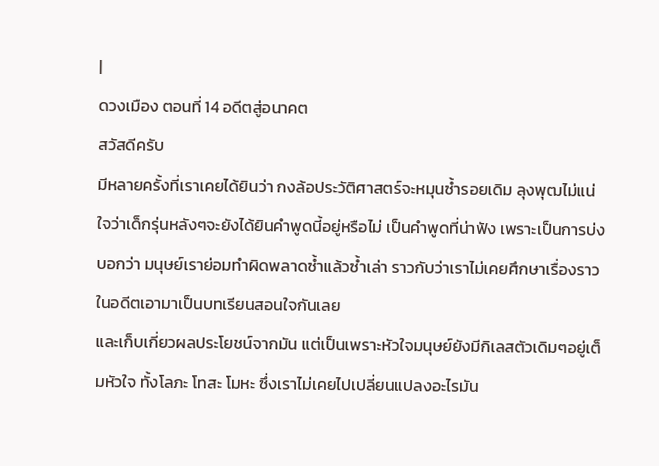|
ดวงเมือง ตอนที่ 14 อดีตสู่อนาคต
สวัสดีครับ
มีหลายครั้งที่เราเคยได้ยินว่า กงล้อประวัติศาสตร์จะหมุนซ้ำรอยเดิม ลุงพุฒไม่แน่ใจว่าเด็กรุ่นหลังๆจะยังได้ยินคำพูดนี้อยู่หรือไม่ เป็นคำพูดที่น่าฟัง เพราะเป็นการบ่งบอกว่า มนุษย์เราย่อมทำผิดพลาดซ้ำแล้วซ้ำเล่า ราวกับว่าเราไม่เคยศึกษาเรื่องราวในอดีตเอามาเป็นบทเรียนสอนใจกันเลย
และเก็บเกี่ยวผลประโยชน์จากมัน แต่เป็นเพราะหัวใจมนุษย์ยังมีกิเลสตัวเดิมๆอยู่เต็มหัวใจ ทั้งโลภะ โทสะ โมหะ ซึ่งเราไม่เคยไปเปลี่ยนแปลงอะไรมัน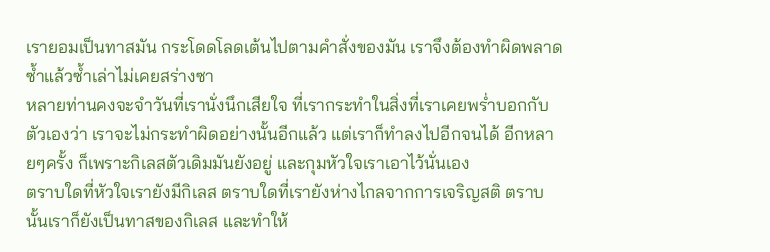เรายอมเป็นทาสมัน กระโดดโลดเต้นไปตามคำสั่งของมัน เราจึงต้องทำผิดพลาดซ้ำแล้วซ้ำเล่าไม่เคยสร่างซา
หลายท่านคงจะจำวันที่เรานั่งนึกเสียใจ ที่เรากระทำในสิ่งที่เราเคยพร่ำบอกกับตัวเองว่า เราจะไม่กระทำผิดอย่างนั้นอีกแล้ว แต่เราก็ทำลงไปอีกจนได้ อีกหลายๆครั้ง ก็เพราะกิเลสตัวเดิมมันยังอยู่ และกุมหัวใจเราเอาไว้นั่นเอง
ตราบใดที่หัวใจเรายังมีกิเลส ตราบใดที่เรายังห่างไกลจากการเจริญสติ ตราบนั้นเราก็ยังเป็นทาสของกิเลส และทำให้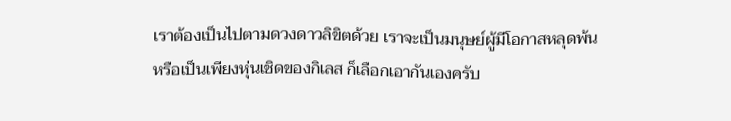เราต้องเป็นไปตามดวงดาวลิขิตด้วย เราจะเป็นมนุษย์ผู้มีโอกาสหลุดพ้น หรือเป็นเพียงหุ่นเชิดของกิเลส ก็เลือกเอากันเองครับ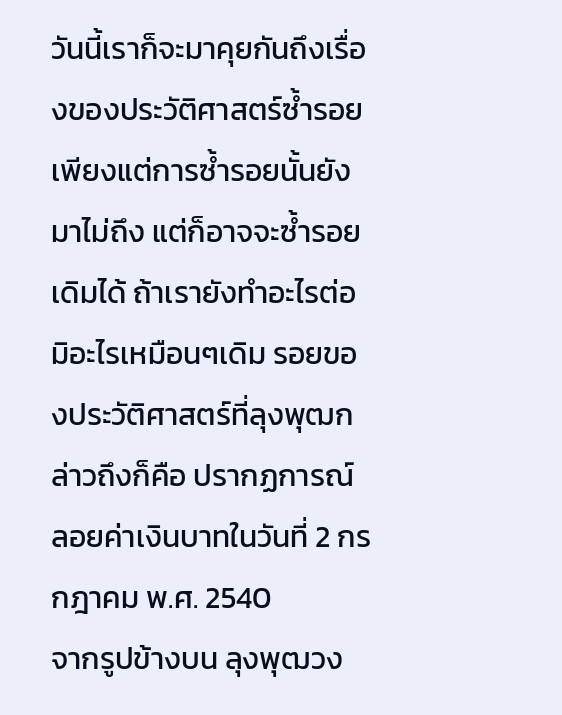วันนี้เราก็จะมาคุยกันถึงเรื่องของประวัติศาสตร์ซ้ำรอย เพียงแต่การซ้ำรอยนั้นยังมาไม่ถึง แต่ก็อาจจะซ้ำรอยเดิมได้ ถ้าเรายังทำอะไรต่อมิอะไรเหมือนๆเดิม รอยของประวัติศาสตร์ที่ลุงพุฒกล่าวถึงก็คือ ปรากฏการณ์ลอยค่าเงินบาทในวันที่ 2 กรกฎาคม พ.ศ. 2540
จากรูปข้างบน ลุงพุฒวง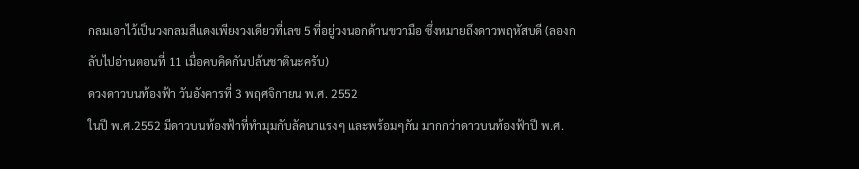กลมเอาไว้เป็นวงกลมสีแดงเพียงวงเดียวที่เลข 5 ที่อยู่วงนอกด้านขวามือ ซึ่งหมายถึงดาวพฤหัสบดี (ลองกลับไปอ่านตอนที่ 11 เมื่อคบคิดกันปล้นชาตินะครับ)
ดวงดาวบนท้องฟ้า วันอังคารที่ 3 พฤศจิกายน พ.ศ. 2552
ในปี พ.ศ.2552 มีดาวบนท้องฟ้าที่ทำมุมกับลัคนาแรงๆ และพร้อมๆกัน มากกว่าดาวบนท้องฟ้าปี พ.ศ.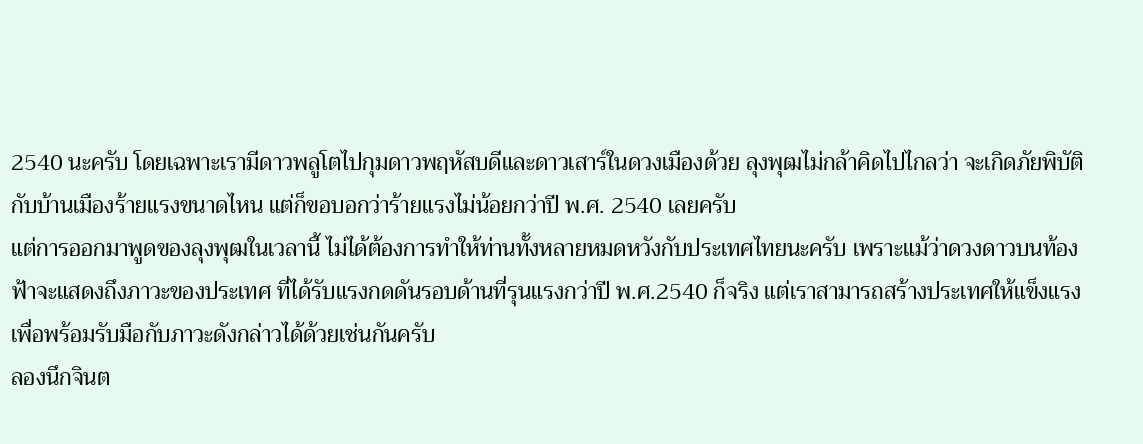2540 นะครับ โดยเฉพาะเรามีดาวพลูโตไปกุมดาวพฤหัสบดีและดาวเสาร์ในดวงเมืองด้วย ลุงพุฒไม่กล้าคิดไปไกลว่า จะเกิดภัยพิบัติกับบ้านเมืองร้ายแรงขนาดไหน แต่ก็ขอบอกว่าร้ายแรงไม่น้อยกว่าปี พ.ศ. 2540 เลยครับ
แต่การออกมาพูดของลุงพุฒในเวลานี้ ไม่ได้ต้องการทำให้ท่านทั้งหลายหมดหวังกับประเทศไทยนะครับ เพราะแม้ว่าดวงดาวบนท้องฟ้าจะแสดงถึงภาวะของประเทศ ที่ได้รับแรงกดดันรอบด้านที่รุนแรงกว่าปี พ.ศ.2540 ก็จริง แต่เราสามารถสร้างประเทศให้แข็งแรงเพื่อพร้อมรับมือกับภาวะดังกล่าวได้ด้วยเช่นกันครับ
ลองนึกจินต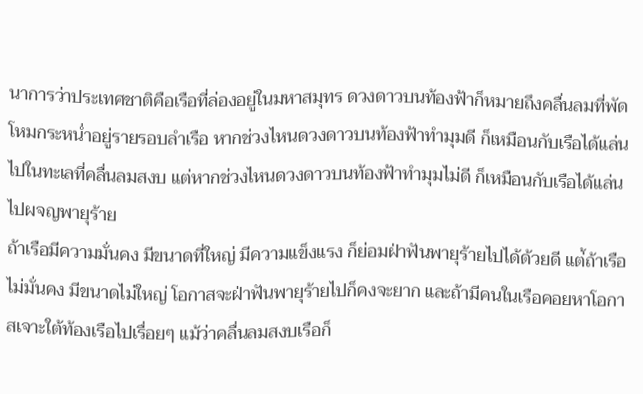นาการว่าประเทศชาติคือเรือที่ล่องอยู่ในมหาสมุทร ดวงดาวบนท้องฟ้าก็หมายถึงคลื่นลมที่พัดโหมกระหน่ำอยู่รายรอบลำเรือ หากช่วงไหนดวงดาวบนท้องฟ้าทำมุมดี ก็เหมือนกับเรือได้แล่นไปในทะเลที่คลื่นลมสงบ แต่หากช่วงไหนดวงดาวบนท้องฟ้าทำมุมไม่ดี ก็เหมือนกับเรือได้แล่นไปผจญพายุร้าย
ถ้าเรือมีความมั่นคง มีขนาดที่ใหญ่ มีความแข็งแรง ก็ย่อมฝ่าฟันพายุร้ายไปได้ด้วยดี แต่้ถ้าเรือไม่มั่นคง มีขนาดไม่ใหญ่ โอกาสจะฝ่าฟันพายุร้ายไปก็คงจะยาก และถ้ามีคนในเรือคอยหาโอกาสเจาะใต้ท้องเรือไปเรื่อยๆ แม้ว่าคลื่นลมสงบเรือก็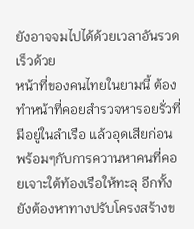ยังอาจจมไปได้ด้วยเวลาอันรวดเร็วด้วย
หน้าที่ของคนไทยในยามนี้ ต้องทำหน้าที่คอยสำรวจหารอยรั่วที่มีอยู่ในลำเรือ แล้วอุดเสียก่อน พร้อมๆกับการควานหาคนที่คอยเจาะใต้ท้องเรือให้ทะลุ อีกทั้งยังต้องหาทางปรับโครงสร้างข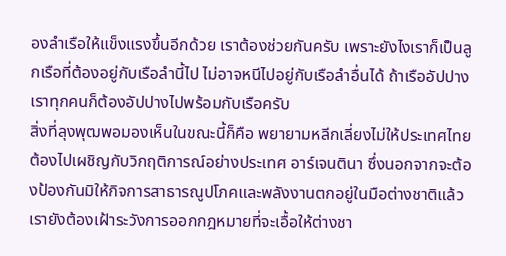องลำเรือให้แข็งแรงขึ้นอีกด้วย เราต้องช่วยกันครับ เพราะยังไงเราก็เป็นลูกเรือที่ต้องอยู่กับเรือลำนี้ไป ไม่อาจหนีไปอยู่กับเรือลำอื่นได้ ถ้าเรืออัปปาง เราทุกคนก็ต้องอัปปางไปพร้อมกับเรือครับ
สิ่งที่ลุงพุฒพอมองเห็นในขณะนี้ก็คือ พยายามหลีกเลี่ยงไม่ให้ประเทศไทยต้องไปเผชิญกับวิกฤติการณ์อย่างประเทศ อาร์เจนตินา ซึ่งนอกจากจะต้องป้องกันมิให้กิจการสาธารณูปโภคและพลังงานตกอยู่ในมือต่างชาติแล้ว เรายังต้องเฝ้าระวังการออกกฎหมายที่จะเอื้อให้ต่างชา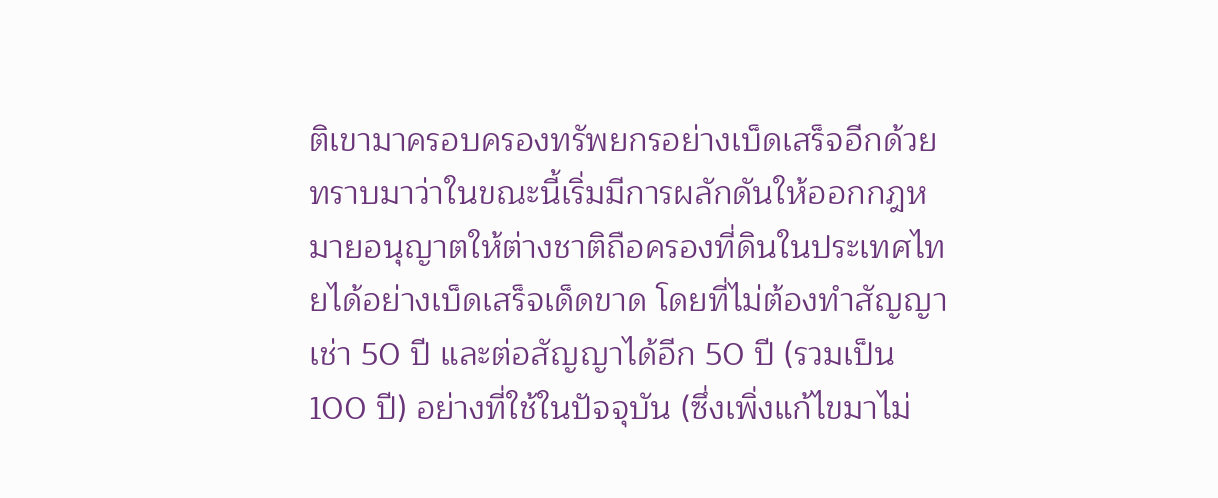ติเขามาครอบครองทรัพยกรอย่างเบ็ดเสร็จอีกด้วย ทราบมาว่าในขณะนี้เริ่มมีการผลักดันให้ออกกฎหมายอนุญาตให้ต่างชาติถือครองที่ดินในประเทศไทยได้อย่างเบ็ดเสร็จเด็ดขาด โดยที่ไม่ต้องทำสัญญาเช่า 50 ปี และต่อสัญญาได้อีก 50 ปี (รวมเป็น 100 ปี) อย่างที่ใช้ในปัจจุบัน (ซึ่งเพิ่งแก้ไขมาไม่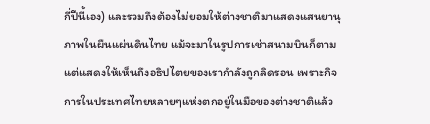กี่ปีนี้เอง) และรวมถึงต้องไม่ยอมให้ต่างชาติมาแสดงแสนยานุภาพในผืนแผ่นดินไทย แม้จะมาในรูปการเช่าสนามบินก็ตาม แต่แสดงให้เห็นถึงอธิปไตยของเรากำลังถูกลิดรอน เพราะกิจการในประเทศไทยหลายๆแห่งตกอยู่ในมือของต่างชาติแล้ว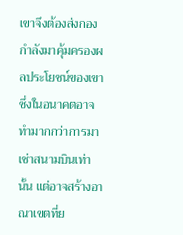เขาจึงต้องส่งกองกำลังมาคุ้มครองผลประโยชน์ของเขา ซึ่งในอนาคตอาจทำมากกว่าการมาเช่าสนามบินเท่านั้น แต่อาจสร้างอาณาเขตที่ย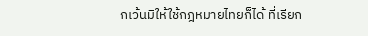กเว้นมิให้ใช้กฎหมายไทยก็ได้ ที่เรียก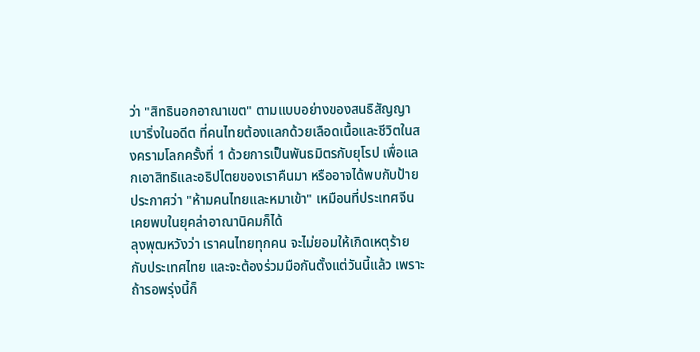ว่า "สิทธินอกอาณาเขต" ตามแบบอย่างของสนธิสัญญาเบาริ่งในอดีต ที่คนไทยต้องแลกด้วยเลือดเนื้อและชีวิตในสงครามโลกครั้งที่ 1 ด้วยการเป็นพันธมิตรกับยุโรป เพื่อแลกเอาสิทธิและอธิปไตยของเราคืนมา หรืออาจได้พบกับป้ายประกาศว่า "ห้ามคนไทยและหมาเข้า" เหมือนที่ประเทศจีนเคยพบในยุคล่าอาณานิคมก็ได้
ลุงพุฒหวังว่า เราคนไทยทุกคน จะไม่ยอมให้เกิดเหตุร้ายกับประเทศไทย และจะต้องร่วมมือกันตั้งแต่วันนี้แล้ว เพราะถ้ารอพรุ่งนี้ก็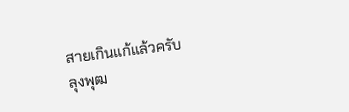สายเกินแก้แล้วครับ
ลุงพุฒ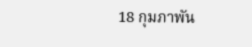18 กุมภาพัน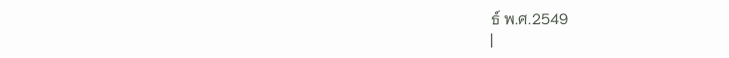ธ์ พ.ศ.2549
|